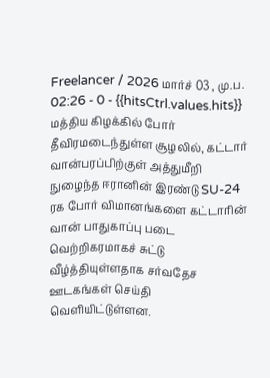Freelancer / 2026 மார்ச் 03 , மு.ப. 02:26 - 0 - {{hitsCtrl.values.hits}}
மத்திய கிழக்கில் போர் தீவிரமடைந்துள்ள சூழலில், கட்டார் வான்பரப்பிற்குள் அத்துமீறி நுழைந்த ஈரானின் இரண்டு SU-24 ரக போர் விமானங்களை கட்டாரின் வான் பாதுகாப்பு படை வெற்றிகரமாகச் சுட்டு வீழ்த்தியுள்ளதாக சர்வதேச ஊடகங்கள் செய்தி வெளியிட்டுள்ளன.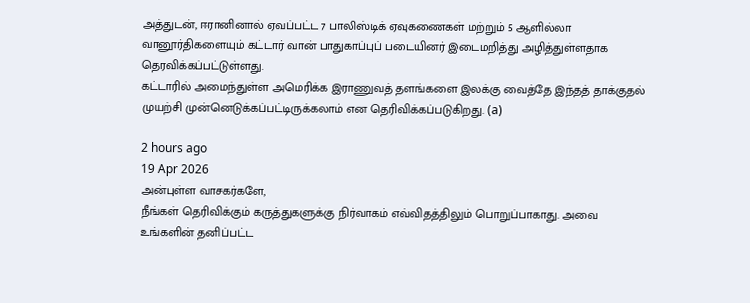அத்துடன், ஈரானினால் ஏவப்பட்ட 7 பாலிஸ்டிக் ஏவுகணைகள் மற்றும் 5 ஆளில்லா வானூர்திகளையும் கட்டார் வான் பாதுகாப்புப் படையினர் இடைமறித்து அழித்துள்ளதாக தெரவிக்கப்பட்டுள்ளது.
கட்டாரில் அமைந்துள்ள அமெரிக்க இராணுவத் தளங்களை இலக்கு வைத்தே இந்தத் தாக்குதல் முயற்சி முன்னெடுக்கப்பட்டிருக்கலாம் என தெரிவிக்கப்படுகிறது. (a)

2 hours ago
19 Apr 2026
அன்புள்ள வாசகர்களே,
நீங்கள் தெரிவிக்கும் கருத்துகளுக்கு நிர்வாகம் எவ்விதத்திலும் பொறுப்பாகாது. அவை உங்களின் தனிப்பட்ட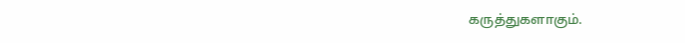கருத்துகளாகும்.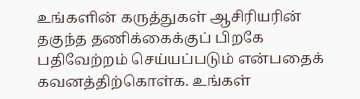உங்களின் கருத்துகள் ஆசிரியரின் தகுந்த தணிக்கைக்குப் பிறகே பதிவேற்றம் செய்யப்படும் என்பதைக் கவனத்திற்கொள்க. உங்கள்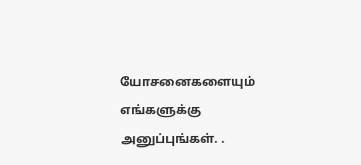யோசனைகளையும் எங்களுக்கு அனுப்புங்கள். .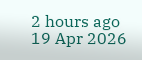2 hours ago
19 Apr 2026